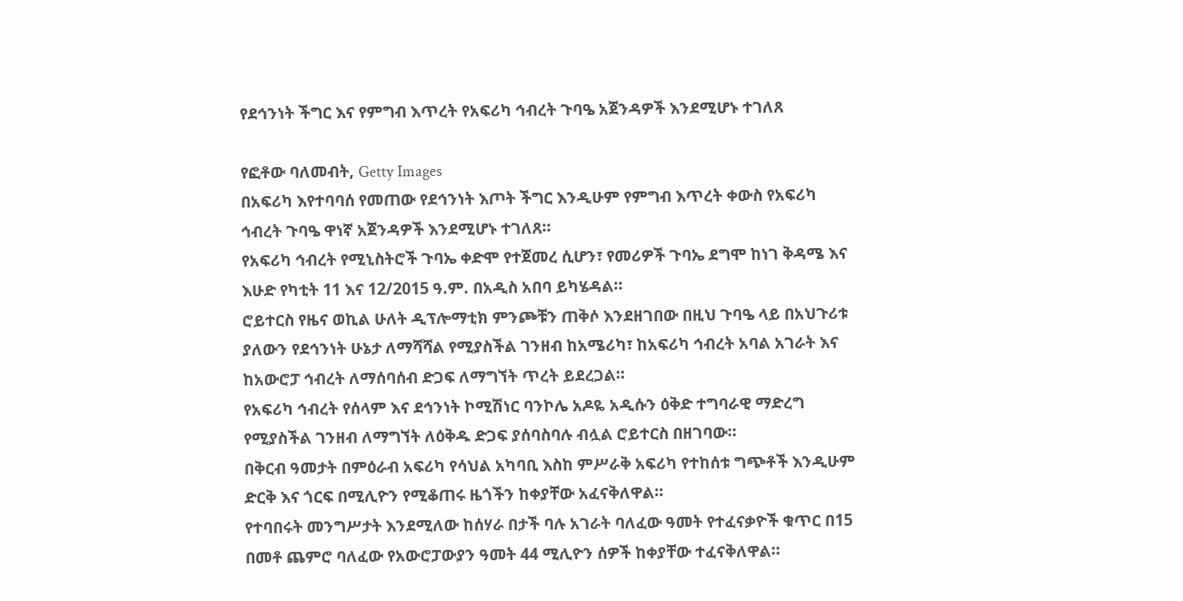የደኅንነት ችግር እና የምግብ እጥረት የአፍሪካ ኅብረት ጉባዔ አጀንዳዎች እንደሚሆኑ ተገለጸ

የፎቶው ባለመብት, Getty Images
በአፍሪካ እየተባባሰ የመጠው የደኅንነት እጦት ችግር እንዲሁም የምግብ እጥረት ቀውስ የአፍሪካ ኅብረት ጉባዔ ዋነኛ አጀንዳዎች እንደሚሆኑ ተገለጸ።
የአፍሪካ ኅብረት የሚኒስትሮች ጉባኤ ቀድሞ የተጀመረ ሲሆን፣ የመሪዎች ጉባኤ ደግሞ ከነገ ቅዳሜ እና እሁድ የካቲት 11 እና 12/2015 ዓ.ም. በአዲስ አበባ ይካሄዳል።
ሮይተርስ የዜና ወኪል ሁለት ዲፕሎማቲክ ምንጮቹን ጠቅሶ እንደዘገበው በዚህ ጉባዔ ላይ በአህጉሪቱ ያለውን የደኅንነት ሁኔታ ለማሻሻል የሚያስችል ገንዘብ ከአሜሪካ፣ ከአፍሪካ ኅብረት አባል አገራት እና ከአውሮፓ ኅብረት ለማሰባሰብ ድጋፍ ለማግኘት ጥረት ይደረጋል።
የአፍሪካ ኅብረት የሰላም እና ደኅንነት ኮሚሽነር ባንኮሌ አዶዬ አዲሱን ዕቅድ ተግባራዊ ማድረግ የሚያስችል ገንዘብ ለማግኘት ለዕቅዱ ድጋፍ ያሰባስባሉ ብሏል ሮይተርስ በዘገባው።
በቅርብ ዓመታት በምዕራብ አፍሪካ የሳህል አካባቢ እስከ ምሥራቅ አፍሪካ የተከሰቱ ግጭቶች እንዲሁም ድርቅ እና ጎርፍ በሚሊዮን የሚቆጠሩ ዜጎችን ከቀያቸው አፈናቅለዋል።
የተባበሩት መንግሥታት እንደሚለው ከሰሃራ በታች ባሉ አገራት ባለፈው ዓመት የተፈናቃዮች ቁጥር በ15 በመቶ ጨምሮ ባለፈው የአውሮፓውያን ዓመት 44 ሚሊዮን ሰዎች ከቀያቸው ተፈናቅለዋል።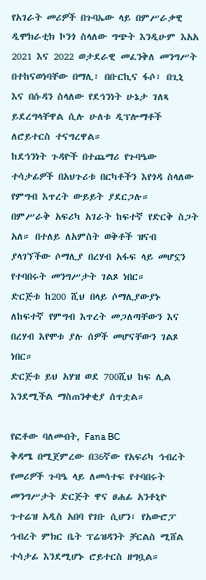የአገራት መሪዎች በጉባኤው ላይ በምሥራቃዊ ዲሞክራቲክ ኮንጎ ስላለው ግጭት እንዲሁም እአአ 2021 እና 2022 ወታደራዊ መፈንቅለ መንግሥት በተከናወነባቸው በማሊ፣ በቡርኪና ፋሶ፣ በጊኒ እና በሱዳን ስላለው የደኅንነት ሁኔታ ገለጻ ይደረግላቸዋል ሲሉ ሁለቱ ዲፕሎማቶች ለሮይተርስ ተናግረዋል።
ከደኅንነት ጉዳዮች በተጨማሪ የጉባዔው ተሳታፊዎች በአህጉሪቱ በርካቶችን እየጎዳ ስላለው የምግብ እጥረት ውይይት ያደርጋሉ።
በምሥራቅ አፍሪካ አገራት ከፍተኛ የድርቅ ስጋት አለ። በተለይ ለአምስት ወቅቶች ዝናብ ያላገኘችው ሶማሊያ በረሃብ አፋፍ ላይ መሆኗን የተባበሩት መንግሥታት ገልጾ ነበር።
ድርጅቱ ከ200 ሺህ በላይ ሶማሊያውያኑ ለከፍተኛ የምግብ እጥረት መጋለጣቸውን እና በረሃብ እየሞቱ ያሉ ሰዎች መሆናቸውን ገልጾ ነበር።
ድርጅቱ ይህ አሃዝ ወደ 700ሺህ ከፍ ሊል እንደሚችል ማስጠንቀቂያ ሰጥቷል።

የፎቶው ባለመብት, Fana BC
ቅዳሜ በሚጀምረው በ36ኛው የአፍሪካ ኅብረት የመሪዎች ጉባዔ ላይ ለመሳተፍ የተባበሩት መንግሥታት ድርጅት ዋና ፀሐፊ አንቶኒዮ ጉተሬዝ አዲስ አበባ የገቡ ሲሆን፣ የአውሮፓ ኅብረት ምክር ቤት ፕሬዝዳንት ቻርልስ ሚሸል ተሳታፊ እንደሚሆኑ ሮይተርስ ዘግቧል።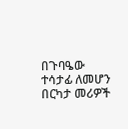በጉባዔው ተሳታፊ ለመሆን በርካታ መሪዎች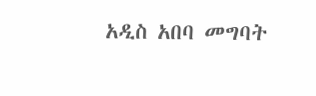አዲስ አበባ መግባት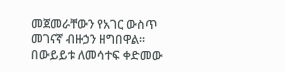መጀመራቸውን የአገር ውስጥ መገናኛ ብዙኃን ዘግበዋል።
በውይይቱ ለመሳተፍ ቀድመው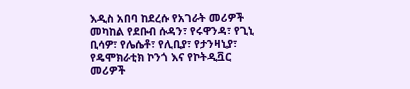እዲስ አበባ ከደረሱ የአገራት መሪዎች መካከል የደቡብ ሱዳን፣ የሩዋንዳ፣ የጊኒ ቢሳዎ፣ የሌሴቶ፣ የሊቢያ፣ የታንዛኒያ፣ የዴሞክራቲክ ኮንጎ እና የኮትዲቯር መሪዎች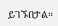ይገኙበታል።